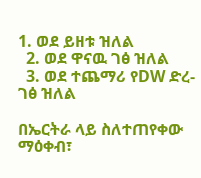1. ወደ ይዘቱ ዝለል
  2. ወደ ዋናዉ ገፅ ዝለል
  3. ወደ ተጨማሪ የDW ድረ-ገፅ ዝለል

በኤርትራ ላይ ስለተጠየቀው ማዕቀብ፣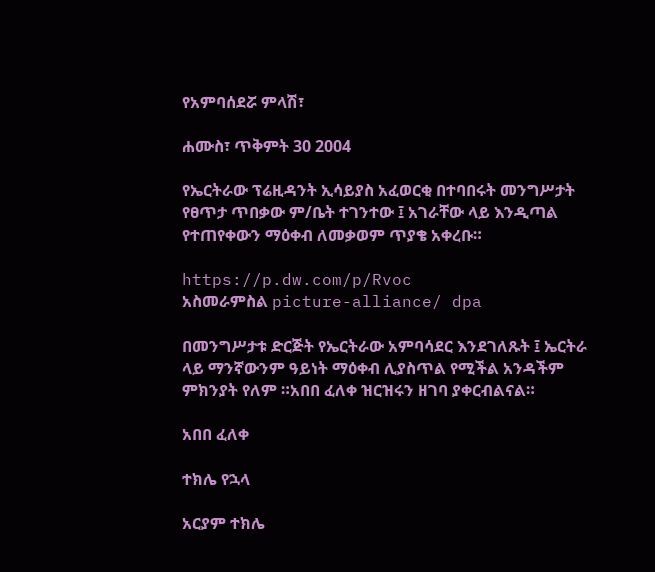የአምባሰደሯ ምላሽ፣

ሐሙስ፣ ጥቅምት 30 2004

የኤርትራው ፕሬዚዳንት ኢሳይያስ አፈወርቂ በተባበሩት መንግሥታት የፀጥታ ጥበቃው ም/ቤት ተገንተው ፤ አገራቸው ላይ እንዲጣል የተጠየቀውን ማዕቀብ ለመቃወም ጥያቄ አቀረቡ።

https://p.dw.com/p/Rvoc
አስመራምስል picture-alliance/ dpa

በመንግሥታቱ ድርጅት የኤርትራው አምባሳደር እንደገለጹት ፤ ኤርትራ ላይ ማንኛውንም ዓይነት ማዕቀብ ሊያስጥል የሚችል አንዳችም ምክንያት የለም ።አበበ ፈለቀ ዝርዝሩን ዘገባ ያቀርብልናል።

አበበ ፈለቀ

ተክሌ የኋላ

አርያም ተክሌ